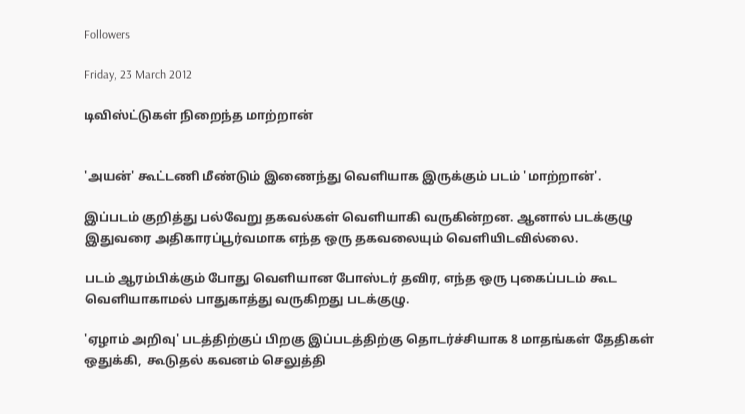Followers

Friday, 23 March 2012

டிவிஸ்ட்டுகள் நிறைந்த மாற்றான்


'அயன்' கூட்டணி மீண்டும் இணைந்து வெளியாக இருக்கும் படம் 'மாற்றான்'.

இப்படம் குறித்து பல்வேறு தகவல்கள் வெளியாகி வருகின்றன. ஆனால் படக்குழு இதுவரை அதிகாரப்பூர்வமாக எந்த ஒரு தகவலையும் வெளியிடவில்லை.

படம் ஆரம்பிக்கும் போது வெளியான போஸ்டர் தவிர, எந்த ஒரு புகைப்படம் கூட வெளியாகாமல் பாதுகாத்து வருகிறது படக்குழு.

'ஏழாம் அறிவு' படத்திற்குப் பிறகு இப்படத்திற்கு தொடர்ச்சியாக 8 மாதங்கள் தேதிகள் ஒதுக்கி,  கூடுதல் கவனம் செலுத்தி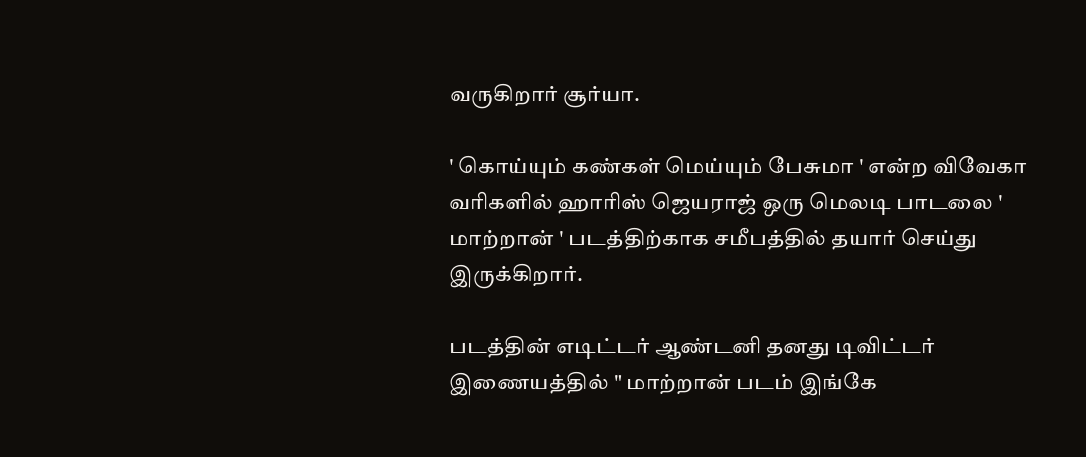வருகிறார் சூர்யா.

' கொய்யும் கண்கள் மெய்யும் பேசுமா ' என்ற விவேகா வரிகளில் ஹாரிஸ் ஜெயராஜ் ஒரு மெலடி பாடலை ' மாற்றான் ' படத்திற்காக சமீபத்தில் தயார் செய்து இருக்கிறார்.

படத்தின் எடிட்டர் ஆண்டனி தனது டிவிட்டர் இணையத்தில் " மாற்றான் படம் இங்கே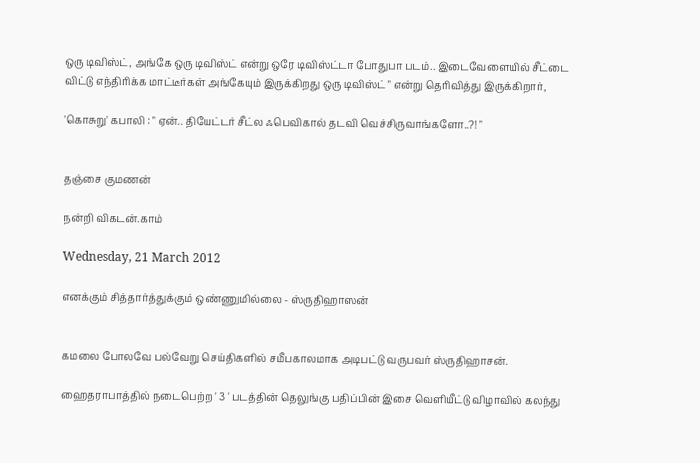ஒரு டிவிஸ்ட், அங்கே ஒரு டிவிஸ்ட் என்று ஒரே டிவிஸ்ட்டா போதுபா படம்.. இடைவேளையில் சீட்டை விட்டு எந்திரிக்க மாட்டீர்கள் அங்கேயும் இருக்கிறது ஒரு டிவிஸ்ட் " என்று தெரிவித்து இருக்கிறார்,

'கொசுறு' கபாலி : " ஏன்.. தியேட்டர் சீட்ல ஃபெவிகால் தடவி வெச்சிருவாங்களோ..?! "


தஞ்சை குமணன்

நன்றி விகடன்.காம்

Wednesday, 21 March 2012

எனக்கும் சித்தார்த்துக்கும் ஒண்ணுமில்லை - ஸ்ருதிஹாஸன்


கமலை போலவே பல்வேறு செய்திகளில் சமீபகாலமாக அடிபட்டு வருபவர் ஸ்ருதிஹாசன்.

ஹைதராபாத்தில் நடைபெற்ற ' 3 ' படத்தின் தெலுங்கு பதிப்பின் இசை வெளியீட்டு விழாவில் கலந்து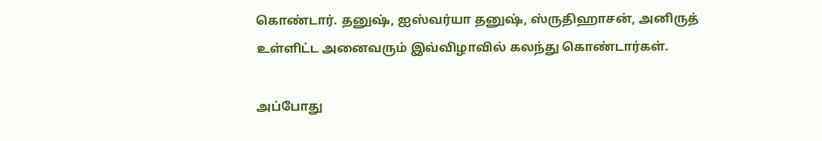கொண்டார். தனுஷ், ஐஸ்வர்யா தனுஷ், ஸ்ருதிஹாசன், அனிருத் உள்ளிட்ட அனைவரும் இவ்விழாவில் கலந்து கொண்டார்கள்.

அப்போது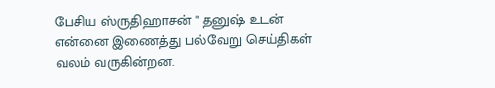பேசிய ஸ்ருதிஹாசன் " தனுஷ் உடன் என்னை இணைத்து பல்வேறு செய்திகள் வலம் வருகின்றன.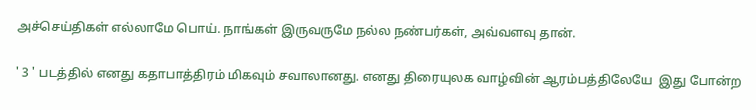அச்செய்திகள் எல்லாமே பொய். நாங்கள் இருவருமே நல்ல நண்பர்கள், அவ்வளவு தான்.

' 3 ' படத்தில் எனது கதாபாத்திரம் மிகவும் சவாலானது. எனது திரையுலக வாழ்வின் ஆரம்பத்திலேயே  இது போன்ற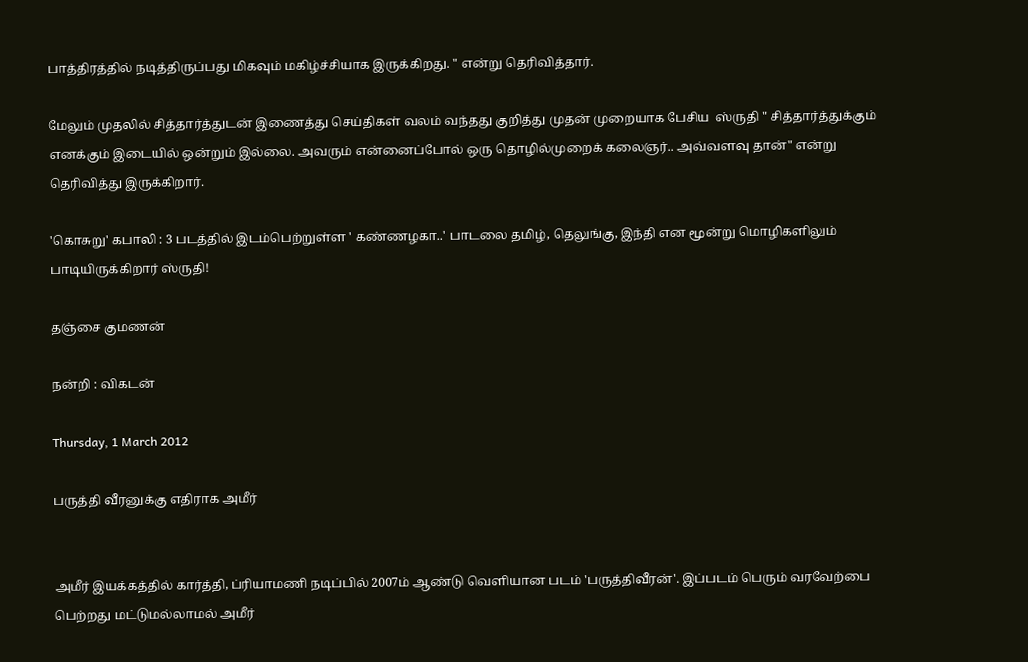பாத்திரத்தில் நடித்திருப்பது மிகவும் மகிழ்ச்சியாக இருக்கிறது. " என்று தெரிவித்தார்.

மேலும் முதலில் சித்தார்த்துடன் இணைத்து செய்திகள் வலம் வந்தது குறித்து முதன் முறையாக பேசிய  ஸ்ருதி " சித்தார்த்துக்கும் எனக்கும் இடையில் ஒன்றும் இல்லை. அவரும் என்னைப்போல் ஒரு தொழில்முறைக் கலைஞர்.. அவ்வளவு தான்" என்று தெரிவித்து இருக்கிறார்.

'கொசுறு' கபாலி : 3 படத்தில் இடம்பெற்றுள்ள ' கண்ணழகா..' பாடலை தமிழ், தெலுங்கு, இந்தி என மூன்று மொழிகளிலும் பாடியிருக்கிறார் ஸ்ருதி!

தஞ்சை குமணன்

நன்றி : விகடன்

Thursday, 1 March 2012

பருத்தி வீரனுக்கு எதிராக அமீர்


அமீர் இயக்கத்தில் கார்த்தி, ப்ரியாமணி நடிப்பில் 2007ம் ஆண்டு வெளியான படம் 'பருத்திவீரன்'. இப்படம் பெரும் வரவேற்பை பெற்றது மட்டுமல்லாமல் அமீர்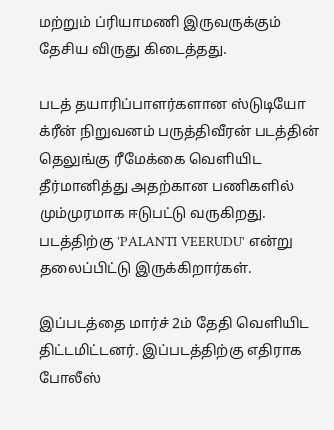மற்றும் ப்ரியாமணி இருவருக்கும் தேசிய விருது கிடைத்தது.

படத் தயாரிப்பாளர்களான ஸ்டுடியோ க்ரீன் நிறுவனம் பருத்திவீரன் படத்தின் தெலுங்கு ரீமேக்கை வெளியிட தீர்மானித்து அதற்கான பணிகளில் மும்முரமாக ஈடுபட்டு வருகிறது. படத்திற்கு 'PALANTI VEERUDU' என்று தலைப்பிட்டு இருக்கிறார்கள்.

இப்படத்தை மார்ச் 2ம் தேதி வெளியிட திட்டமிட்டனர். இப்படத்திற்கு எதிராக போலீஸ்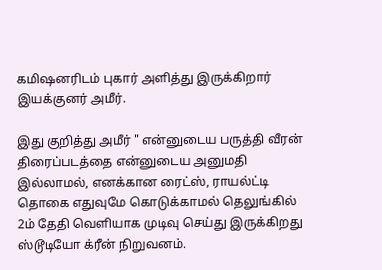கமிஷனரிடம் புகார் அளித்து இருக்கிறார் இயக்குனர் அமீர்.

இது குறித்து அமீர் " என்னுடைய பருத்தி வீரன் திரைப்படத்தை என்னுடைய அனுமதி இல்லாமல், எனக்கான ரைட்ஸ், ராயல்ட்டி தொகை எதுவுமே கொடுக்காமல் தெலுங்கில் 2ம் தேதி வெளியாக முடிவு செய்து இருக்கிறது ஸ்டூடியோ க்ரீன் நிறுவனம்.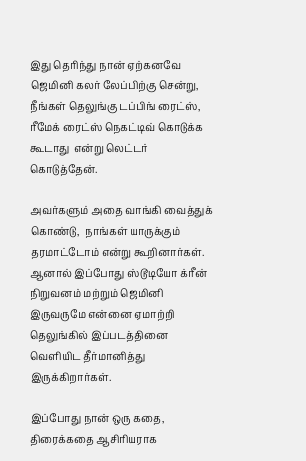இது தெரிந்து நான் ஏற்கனவே ஜெமினி கலர் லேப்பிற்கு சென்று,  நீங்கள் தெலுங்கு டப்பிங் ரைட்ஸ், ரீமேக் ரைட்ஸ் நெகட்டிவ் கொடுக்க கூடாது  என்று லெட்டர் கொடுத்தேன்.

அவர்களும் அதை வாங்கி வைத்துக் கொண்டு,  நாங்கள் யாருக்கும் தரமாட்டோம் என்று கூறினார்கள். ஆனால் இப்போது ஸ்டூடியோ க்ரீன் நிறுவனம் மற்றும் ஜெமினி இருவருமே என்னை ஏமாற்றி தெலுங்கில் இப்படத்தினை வெளியிட தீர்மானித்து இருக்கிறார்கள்.

இப்போது நான் ஒரு கதை, திரைக்கதை ஆசிரியராக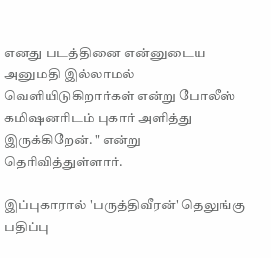எனது படத்தினை என்னுடைய அனுமதி இல்லாமல் வெளியிடுகிறார்கள் என்று போலீஸ் கமிஷனரிடம் புகார் அளித்து இருக்கிறேன். " என்று தெரிவித்துள்ளார்.

இப்புகாரால் 'பருத்திவீரன்' தெலுங்கு பதிப்பு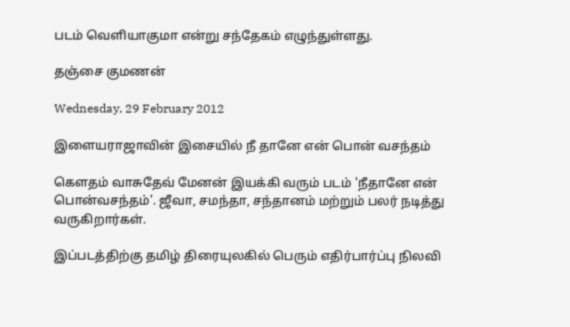படம் வெளியாகுமா என்று சந்தேகம் எழுந்துள்ளது.

தஞ்சை குமணன்

Wednesday, 29 February 2012

இளையராஜாவின் இசையில் நீ தானே என் பொன் வசந்தம்

கெளதம் வாசுதேவ் மேனன் இயக்கி வரும் படம் 'நீதானே என் பொன்வசந்தம்'. ஜீவா, சமந்தா, சந்தானம் மற்றும் பலர் நடித்து வருகிறார்கள்.

இப்படத்திற்கு தமிழ் திரையுலகில் பெரும் எதிர்பார்ப்பு நிலவி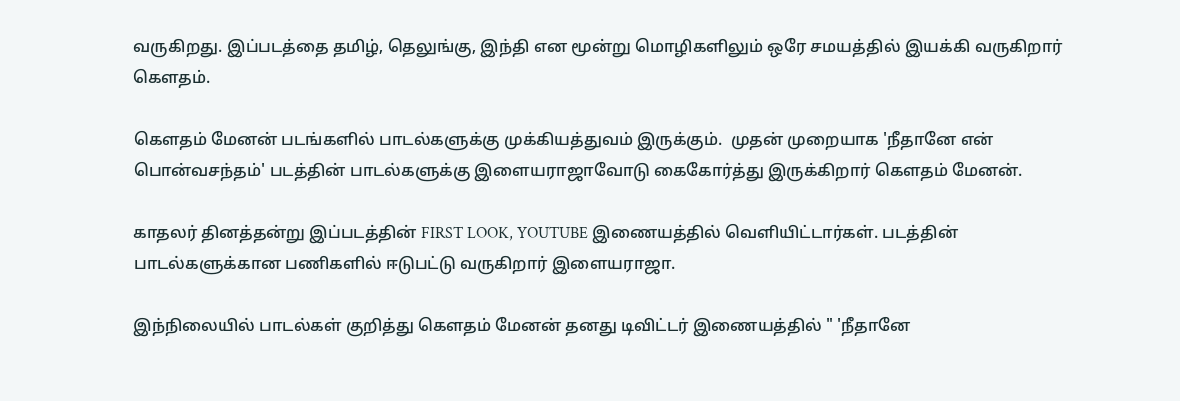வருகிறது. இப்படத்தை தமிழ், தெலுங்கு, இந்தி என மூன்று மொழிகளிலும் ஒரே சமயத்தில் இயக்கி வருகிறார் கெளதம்.

கெளதம் மேனன் படங்களில் பாடல்களுக்கு முக்கியத்துவம் இருக்கும்.  முதன் முறையாக 'நீதானே என் பொன்வசந்தம்' படத்தின் பாடல்களுக்கு இளையராஜாவோடு கைகோர்த்து இருக்கிறார் கெளதம் மேனன்.

காதலர் தினத்தன்று இப்படத்தின் FIRST LOOK, YOUTUBE இணையத்தில் வெளியிட்டார்கள். படத்தின் பாடல்களுக்கான பணிகளில் ஈடுபட்டு வருகிறார் இளையராஜா.

இந்நிலையில் பாடல்கள் குறித்து கெளதம் மேனன் தனது டிவிட்டர் இணையத்தில் " 'நீதானே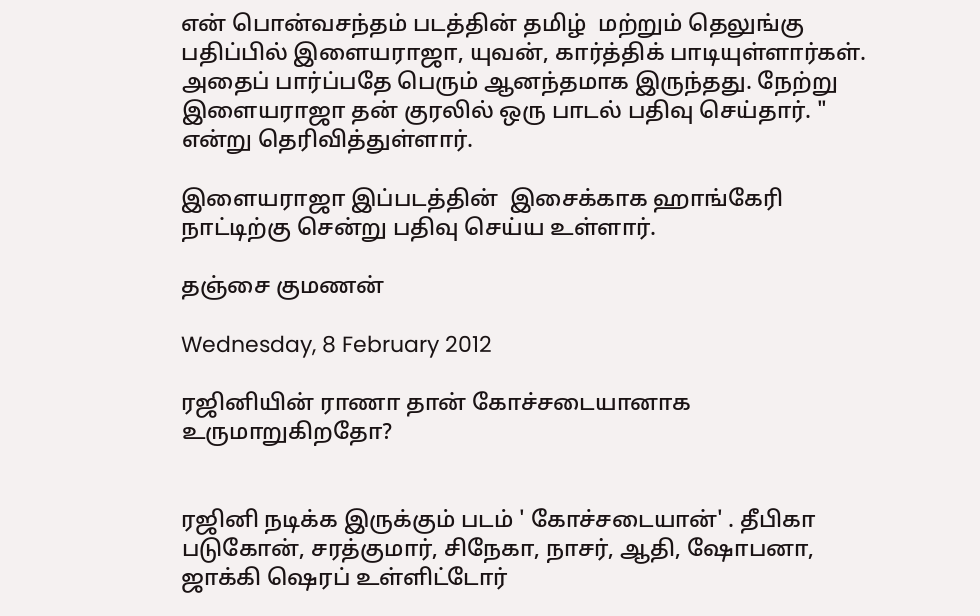என் பொன்வசந்தம் படத்தின் தமிழ்  மற்றும் தெலுங்கு பதிப்பில் இளையராஜா, யுவன், கார்த்திக் பாடியுள்ளார்கள். அதைப் பார்ப்பதே பெரும் ஆனந்தமாக இருந்தது. நேற்று இளையராஜா தன் குரலில் ஒரு பாடல் பதிவு செய்தார். " என்று தெரிவித்துள்ளார்.

இளையராஜா இப்படத்தின்  இசைக்காக ஹாங்கேரி நாட்டிற்கு சென்று பதிவு செய்ய உள்ளார்.

தஞ்சை குமணன்

Wednesday, 8 February 2012

ரஜினியின் ராணா தான் கோச்சடையானாக உருமாறுகிறதோ?


ரஜினி நடிக்க இருக்கும் படம் ' கோச்சடையான்' . தீபிகா படுகோன், சரத்குமார், சிநேகா, நாசர், ஆதி, ஷோபனா, ஜாக்கி ஷெரப் உள்ளிட்டோர்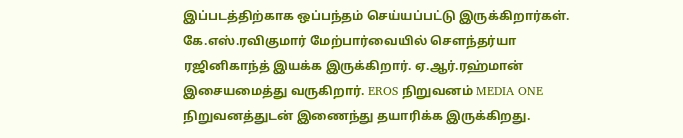இப்படத்திற்காக ஒப்பந்தம் செய்யப்பட்டு இருக்கிறார்கள். கே.எஸ்.ரவிகுமார் மேற்பார்வையில் செளந்தர்யா ரஜினிகாந்த் இயக்க இருக்கிறார். ஏ.ஆர்.ரஹ்மான் இசையமைத்து வருகிறார். EROS நிறுவனம் MEDIA ONE நிறுவனத்துடன் இணைந்து தயாரிக்க இருக்கிறது.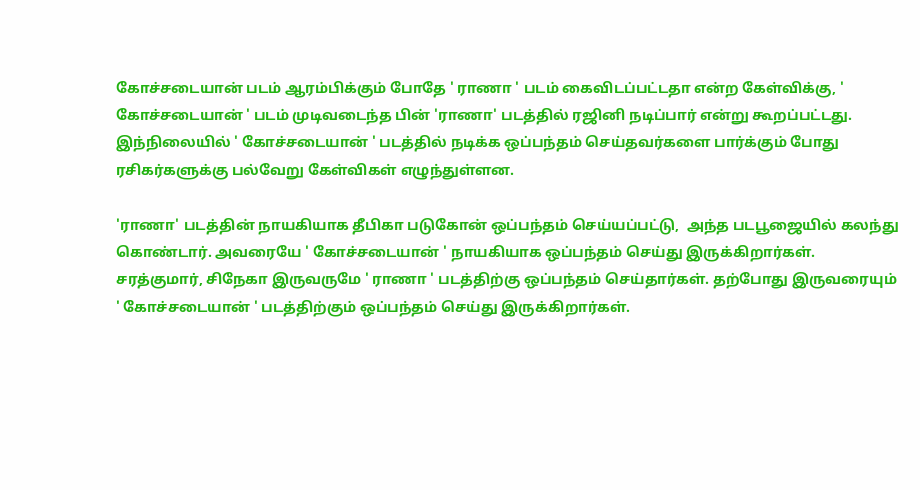கோச்சடையான் படம் ஆரம்பிக்கும் போதே ' ராணா ' படம் கைவிடப்பட்டதா என்ற கேள்விக்கு, ' கோச்சடையான் ' படம் முடிவடைந்த பின் 'ராணா' படத்தில் ரஜினி நடிப்பார் என்று கூறப்பட்டது. இந்நிலையில் ' கோச்சடையான் ' படத்தில் நடிக்க ஒப்பந்தம் செய்தவர்களை பார்க்கும் போது ரசிகர்களுக்கு பல்வேறு கேள்விகள் எழுந்துள்ளன.

'ராணா' படத்தின் நாயகியாக தீபிகா படுகோன் ஒப்பந்தம் செய்யப்பட்டு,  அந்த படபூஜையில் கலந்து கொண்டார். அவரையே ' கோச்சடையான் ' நாயகியாக ஒப்பந்தம் செய்து இருக்கிறார்கள். சரத்குமார், சிநேகா இருவருமே ' ராணா ' படத்திற்கு ஒப்பந்தம் செய்தார்கள். தற்போது இருவரையும் ' கோச்சடையான் ' படத்திற்கும் ஒப்பந்தம் செய்து இருக்கிறார்கள்.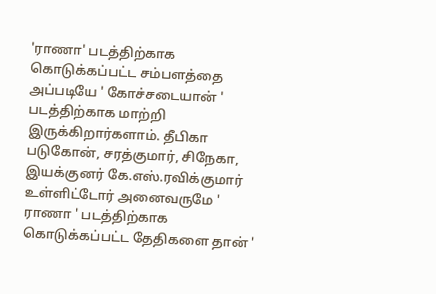'ராணா' படத்திற்காக கொடுக்கப்பட்ட சம்பளத்தை அப்படியே ' கோச்சடையான் ' படத்திற்காக மாற்றி இருக்கிறார்களாம். தீபிகா படுகோன், சரத்குமார், சிநேகா, இயக்குனர் கே.எஸ்.ரவிக்குமார் உள்ளிட்டோர் அனைவருமே ' ராணா ' படத்திற்காக கொடுக்கப்பட்ட தேதிகளை தான் '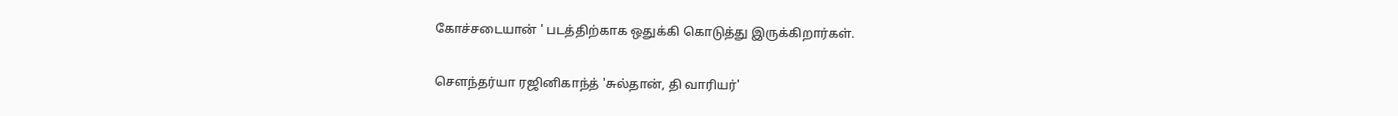கோச்சடையான் ' படத்திற்காக ஒதுக்கி கொடுத்து இருக்கிறார்கள்.

செளந்தர்யா ரஜினிகாந்த் 'சுல்தான், தி வாரியர்'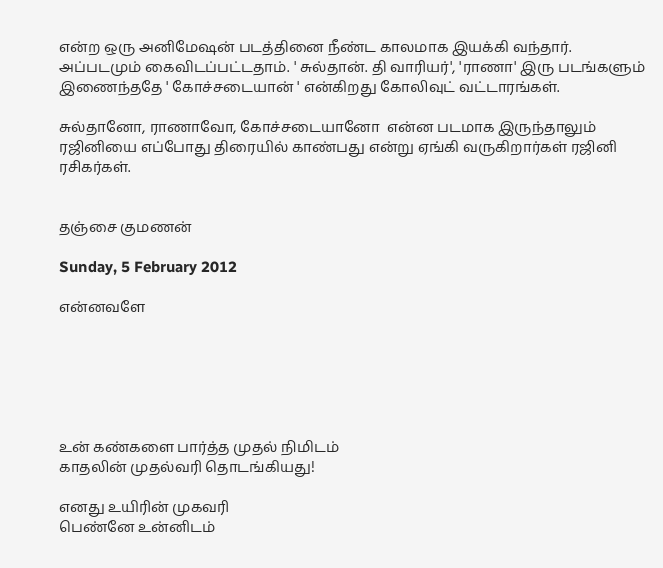என்ற ஒரு அனிமேஷன் படத்தினை நீண்ட காலமாக இயக்கி வந்தார். அப்படமும் கைவிடப்பட்டதாம். ' சுல்தான். தி வாரியர்', 'ராணா' இரு படங்களும் இணைந்ததே ' கோச்சடையான் ' என்கிறது கோலிவுட் வட்டாரங்கள்.

சுல்தானோ, ராணாவோ, கோச்சடையானோ  என்ன படமாக இருந்தாலும் ரஜினியை எப்போது திரையில் காண்பது என்று ஏங்கி வருகிறார்கள் ரஜினி ரசிகர்கள்.


தஞ்சை குமணன்

Sunday, 5 February 2012

என்னவளே






உன் கண்களை பார்த்த முதல் நிமிடம்
காதலின் முதல்வரி தொடங்கியது!

எனது உயிரின் முகவரி
பெண்னே உன்னிடம்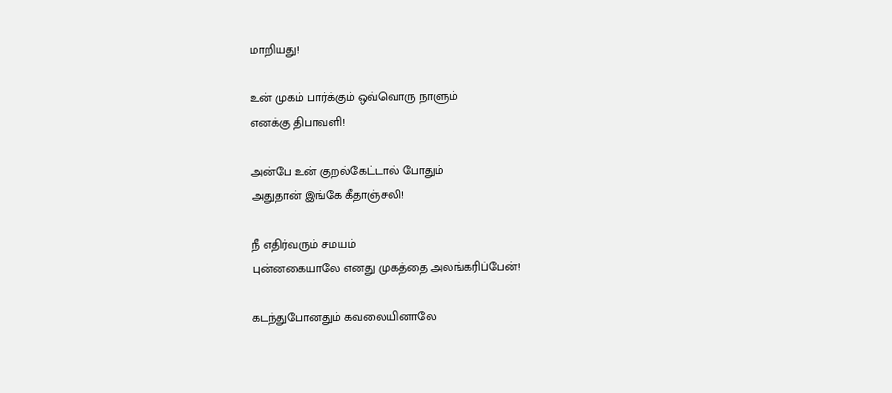மாறியது!

உன் முகம் பார்க்கும் ஒவ்வொரு நாளும்
எனக்கு திபாவளி!

அன்பே உன் குறல்கேட்டால் போதும்
அதுதான் இங்கே கீதாஞ்சலி!

நீ எதிர்வரும் சமயம்
புன்னகையாலே எனது முகத்தை அலங்கரிப்பேன்!

கடந்துபோனதும் கவலையினாலே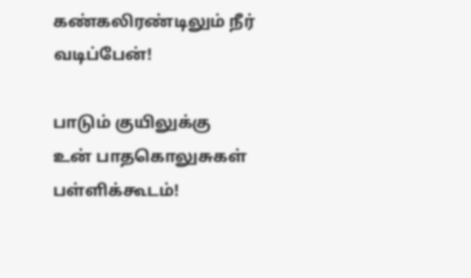கண்கலிரண்டிலும் நீர் வடிப்பேன்!

பாடும் குயிலுக்கு
உன் பாதகொலுசுகள் பள்ளிக்கூடம்!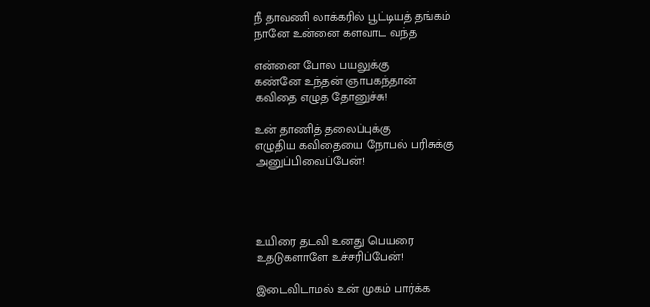நீ தாவணி லாக்கரில் பூட்டியத் தங்கம்
நானே உன்னை களவாட வந்த

என்னை போல பயலுக்கு
கண்னே உந்தன் ஞாபகந்தான்
கவிதை எழுத தோனுச்சு!

உன் தாணித் தலைப்புக்கு
எழுதிய கவிதையை நோபல் பரிசுக்கு
அனுப்பிவைப்பேன்!




உயிரை தடவி உனது பெயரை
உதடுகளாளே உச்சரிப்பேன்!

இடைவிடாமல் உன் முகம் பார்க்க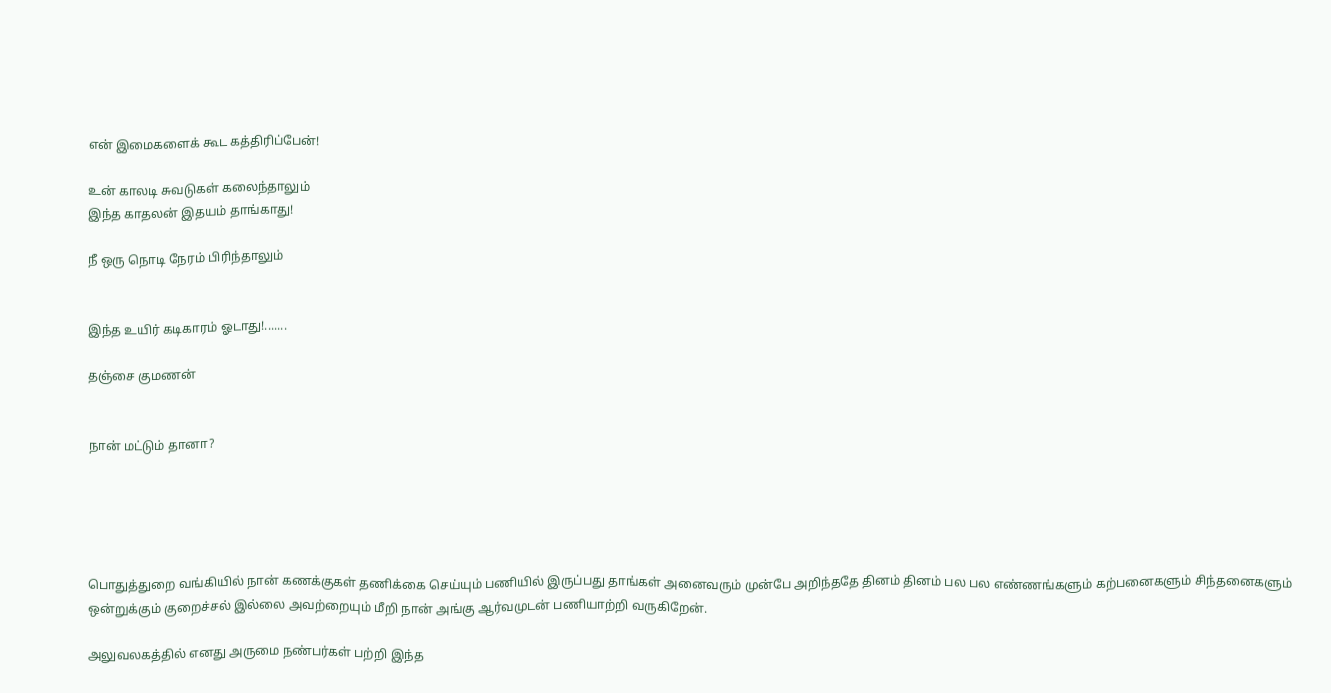என் இமைகளைக் கூட கத்திரிப்பேன்!

உன் காலடி சுவடுகள் கலைந்தாலும்
இந்த காதலன் இதயம் தாங்காது!

நீ ஒரு நொடி நேரம் பிரிந்தாலும்


இந்த உயிர் கடிகாரம் ஓடாது!.......

தஞ்சை குமணன்


நான் மட்டும் தானா?





பொதுத்துறை வங்கியில் நான் கணக்குகள் தணிக்கை செய்யும் பணியில் இருப்பது தாங்கள் அனைவரும் முன்பே அறிந்ததே தினம் தினம் பல பல எண்ணங்களும் கற்பனைகளும் சிந்தனைகளும் ஒன்றுக்கும் குறைச்சல் இல்லை அவற்றையும் மீறி நான் அங்கு ஆர்வமுடன் பணியாற்றி வருகிறேன்.

அலுவலகத்தில் எனது அருமை நண்பர்கள் பற்றி இந்த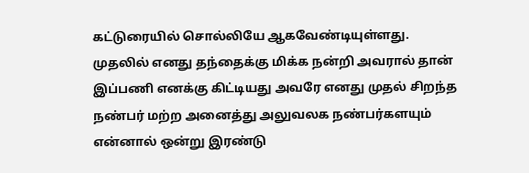கட்டுரையில் சொல்லியே ஆகவேண்டியுள்ளது. முதலில் எனது தந்தைக்கு மிக்க நன்றி அவரால் தான் இப்பணி எனக்கு கிட்டியது அவரே எனது முதல் சிறந்த நண்பர் மற்ற அனைத்து அலுவலக நண்பர்களயும் என்னால் ஒன்று இரண்டு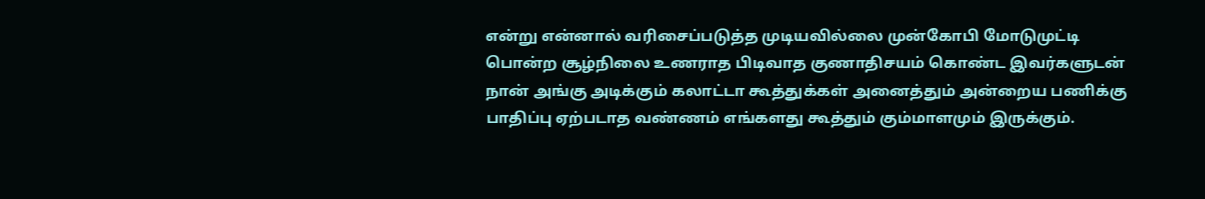என்று என்னால் வரிசைப்படுத்த முடியவில்லை முன்கோபி மோடுமுட்டி பொன்ற சூழ்நிலை உணராத பிடிவாத குணாதிசயம் கொண்ட இவர்களுடன் நான் அங்கு அடிக்கும் கலாட்டா கூத்துக்கள் அனைத்தும் அன்றைய பணிக்கு பாதிப்பு ஏற்படாத வண்ணம் எங்களது கூத்தும் கும்மாளமும் இருக்கும்.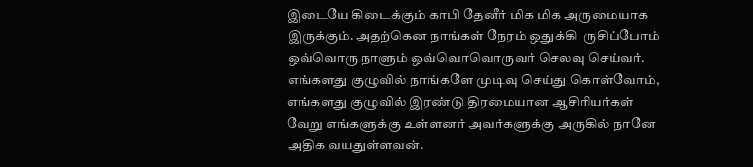இடையே கிடைக்கும் காபி தேனீர் மிக மிக அருமையாக இருக்கும். அதற்கென நாங்க‌ள் நேரம் ஒதுக்கி  ருசிப்போம் ஒவ்வொரு நாளும் ஒவ்வொவொருவர் செலவு செய்வர். எங்க‌ளது குழுவில் நாங்களே முடிவு செய்து கொள்வோம், எங்களது குழுவில் இரண்டு திரமையான ஆசிரியர்கள் வேறு எங்களுக்கு உள்ளனர் அவர்களுக்கு அருகில் நானே அதிக வயதுள்ளவன்.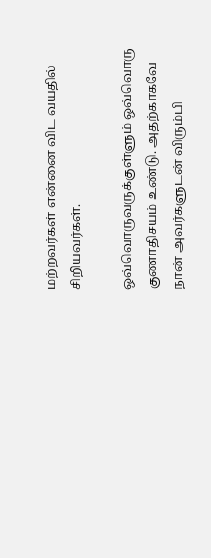மற்றவர்கள் என்னை விட வயதில் சிறியவர்கள்.

ஒவ்வொருவருக்குள்ளும் ஒவ்வொரு குணாதிசயம் உண்டு. அதற்காகவே நான் அவர்களுடன் விரும்பி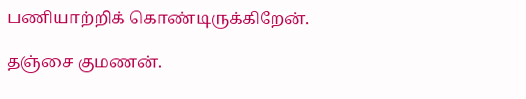பணியாற்றிக் கொண்டிருக்கிறேன்.

தஞ்சை குமணன்.